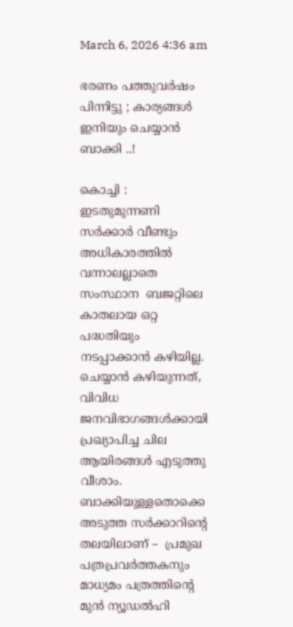March 6, 2026 4:36 am

ഭരണം പത്തുവർഷം പിന്നിട്ടു ; കാര്യങ്ങൾ ഇനിയും ചെയ്യാൻ ബാക്കി ..!

കൊച്ചി :  ഇടതുമുന്നണി സർക്കാർ വീണ്ടും അധികാരത്തില്‍ വന്നാലല്ലാതെ സംസ്ഥാന  ബജറ്റിലെ കാതലായ ഒറ്റ പദ്ധതിയും നടപ്പാക്കാന്‍ കഴിയില്ല. ചെയ്യാന്‍ കഴിയുന്നത്, വിവിധ ജനവിഭാഗങ്ങള്‍ക്കായി പ്രഖ്യാപിച്ച ചില ആയിരങ്ങള്‍ എടുത്തു വീശാം. ബാക്കിയുള്ളതൊക്കെ അടുത്ത സര്‍ക്കാറിൻ്റെ തലയിലാണ് –  പ്രമുഖ പത്രപ്രവർത്തകനും മാധ്യമം പത്രത്തിൻ്റെ മുൻ ന്യൂഡൽഹി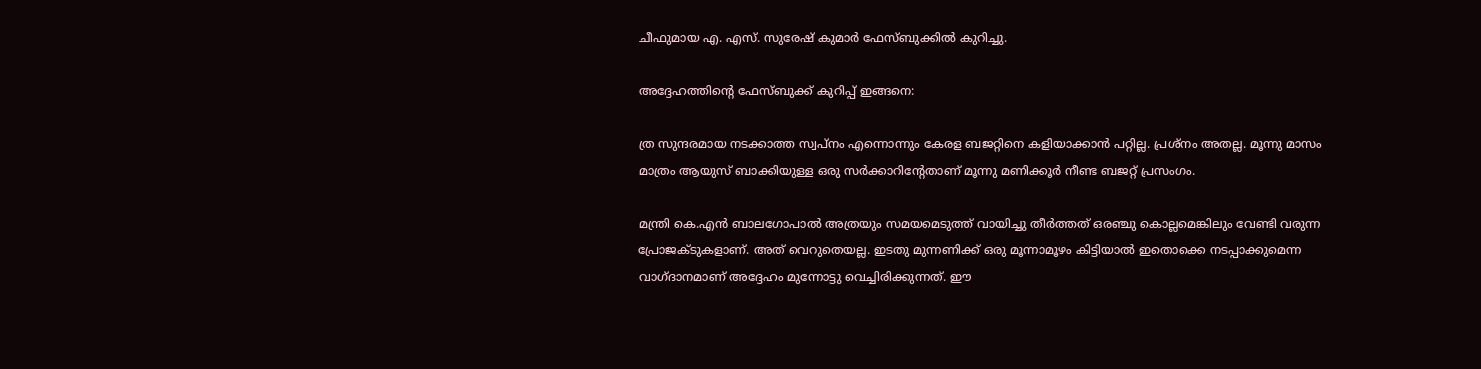ചീഫുമായ എ. എസ്. സുരേഷ് കുമാർ ഫേസ്ബുക്കിൽ കുറിച്ചു.

അദ്ദേഹത്തിൻ്റെ ഫേസ്ബുക്ക് കുറിപ്പ് ഇങ്ങനെ:

ത്ര സുന്ദരമായ നടക്കാത്ത സ്വപ്‌നം എന്നൊന്നും കേരള ബജറ്റിനെ കളിയാക്കാന്‍ പറ്റില്ല. പ്രശ്‌നം അതല്ല. മൂന്നു മാസം മാത്രം ആയുസ് ബാക്കിയുള്ള ഒരു സര്‍ക്കാറിൻ്റേതാണ് മൂന്നു മണിക്കൂര്‍ നീണ്ട ബജറ്റ് പ്രസംഗം.

മന്ത്രി കെ.എന്‍ ബാലഗോപാല്‍ അത്രയും സമയമെടുത്ത് വായിച്ചു തീര്‍ത്തത് ഒരഞ്ചു കൊല്ലമെങ്കിലും വേണ്ടി വരുന്ന പ്രോജക്ടുകളാണ്. അത് വെറുതെയല്ല. ഇടതു മുന്നണിക്ക് ഒരു മൂന്നാമൂഴം കിട്ടിയാല്‍ ഇതൊക്കെ നടപ്പാക്കുമെന്ന വാഗ്ദാനമാണ് അദ്ദേഹം മുന്നോട്ടു വെച്ചിരിക്കുന്നത്. ഈ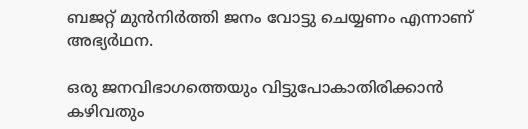ബജറ്റ് മുന്‍നിര്‍ത്തി ജനം വോട്ടു ചെയ്യണം എന്നാണ് അഭ്യര്‍ഥന.

ഒരു ജനവിഭാഗത്തെയും വിട്ടുപോകാതിരിക്കാന്‍ കഴിവതും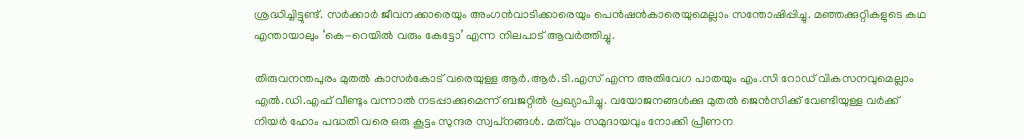ശ്രദ്ധിച്ചിട്ടുണ്ട്. സര്‍ക്കാര്‍ ജീവനക്കാരെയും അംഗന്‍വാടിക്കാരെയും പെന്‍ഷന്‍കാരെയുമെല്ലാം സന്തോഷിപ്പിച്ചു. മഞ്ഞക്കുറ്റികളുടെ കഥ എന്തായാലും ‘കെ-റെയില്‍ വരും കേട്ടോ’ എന്ന നിലപാട് ആവര്‍ത്തിച്ചു.

തിരുവനന്തപുരം മുതല്‍ കാസര്‍കോട് വരെയുള്ള ആര്‍.ആര്‍.ടി.എസ് എന്ന അതിവേഗ പാതയും എം.സി റോഡ് വികസനവുമെല്ലാം എല്‍.ഡി.എഫ് വീണ്ടും വന്നാല്‍ നടപ്പാക്കുമെന്ന് ബജറ്റില്‍ പ്രഖ്യാപിച്ചു. വയോജനങ്ങള്‍ക്കു മുതല്‍ ജെന്‍സിക്ക് വേണ്ടിയുള്ള വര്‍ക്ക് നിയര്‍ ഹോം പദ്ധതി വരെ ഒരു കൂട്ടം സുന്ദര സ്വപ്‌നങ്ങള്‍. മത്‌വും സമുദായവും നോക്കി പ്രീണന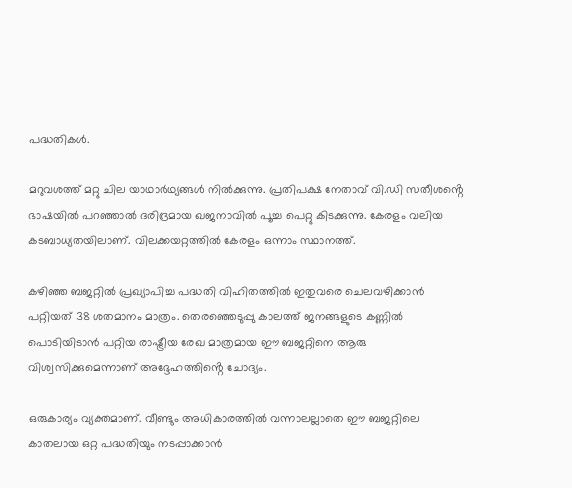പദ്ധതികള്‍.

മറുവശത്ത് മറ്റു ചില യാഥാര്‍ഥ്യങ്ങള്‍ നില്‍ക്കുന്നു. പ്രതിപക്ഷ നേതാവ് വി.ഡി സതീശൻ്റെ ഭാഷയില്‍ പറഞ്ഞാല്‍ ദരിദ്രമായ ഖജനാവില്‍ പൂച്ച പെറ്റു കിടക്കുന്നു. കേരളം വലിയ കടബാധ്യതയിലാണ്. വിലക്കയറ്റത്തില്‍ കേരളം ഒന്നാം സ്ഥാനത്ത്.

കഴിഞ്ഞ ബജറ്റില്‍ പ്രഖ്യാപിച്ച പദ്ധതി വിഹിതത്തില്‍ ഇതുവരെ ചെലവഴിക്കാന്‍ പറ്റിയത് 38 ശതമാനം മാത്രം. തെരഞ്ഞെടുപ്പു കാലത്ത് ജനങ്ങളുടെ കണ്ണില്‍ പൊടിയിടാന്‍ പറ്റിയ രാഷ്ട്രീയ രേഖ മാത്രമായ ഈ ബജറ്റിനെ ആരു വിശ്വസിക്കുമെന്നാണ് അദ്ദേഹത്തിൻ്റെ ചോദ്യം.

ഒരുകാര്യം വ്യക്തമാണ്. വീണ്ടും അധികാരത്തില്‍ വന്നാലല്ലാതെ ഈ ബജറ്റിലെ കാതലായ ഒറ്റ പദ്ധതിയും നടപ്പാക്കാന്‍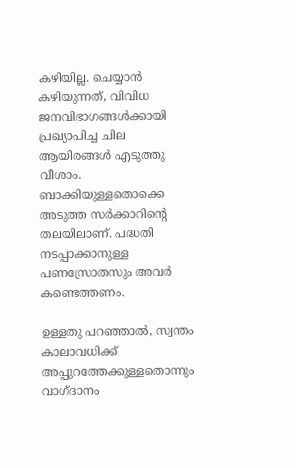കഴിയില്ല. ചെയ്യാന്‍ കഴിയുന്നത്, വിവിധ ജനവിഭാഗങ്ങള്‍ക്കായി പ്രഖ്യാപിച്ച ചില ആയിരങ്ങള്‍ എടുത്തു വീശാം. ബാക്കിയുള്ളതൊക്കെ അടുത്ത സര്‍ക്കാറിൻ്റെ തലയിലാണ്. പദ്ധതി നടപ്പാക്കാനുള്ള പണസ്രോതസും അവര്‍ കണ്ടെത്തണം.

ഉള്ളതു പറഞ്ഞാല്‍, സ്വന്തം കാലാവധിക്ക് അപ്പുറത്തേക്കുള്ളതൊന്നും വാഗ്ദാനം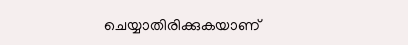ചെയ്യാതിരിക്കുകയാണ്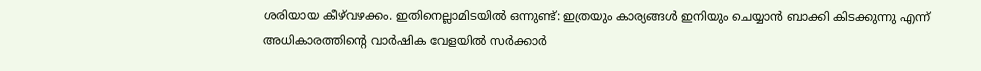ശരിയായ കീഴ്‌വഴക്കം. ഇതിനെല്ലാമിടയില്‍ ഒന്നുണ്ട്: ഇത്രയും കാര്യങ്ങള്‍ ഇനിയും ചെയ്യാന്‍ ബാക്കി കിടക്കുന്നു എന്ന് അധികാരത്തിൻ്റെ വാര്‍ഷിക വേളയില്‍ സര്‍ക്കാര്‍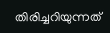തിരിച്ചറിയുന്നത്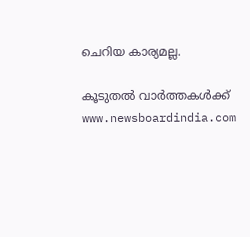ചെറിയ കാര്യമല്ല.

കൂടുതൽ വാർത്തകൾക്ക് www.newsboardindia.com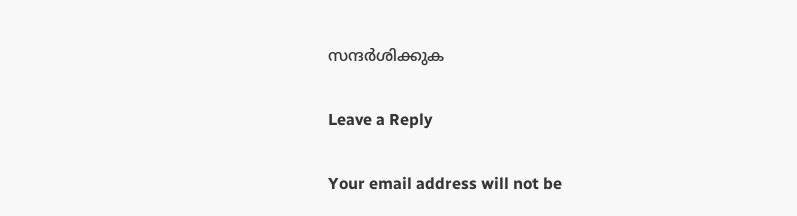സന്ദർശിക്കുക

Leave a Reply

Your email address will not be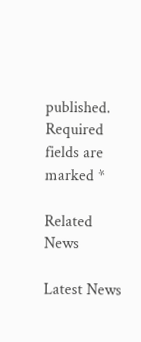published. Required fields are marked *

Related News

Latest News